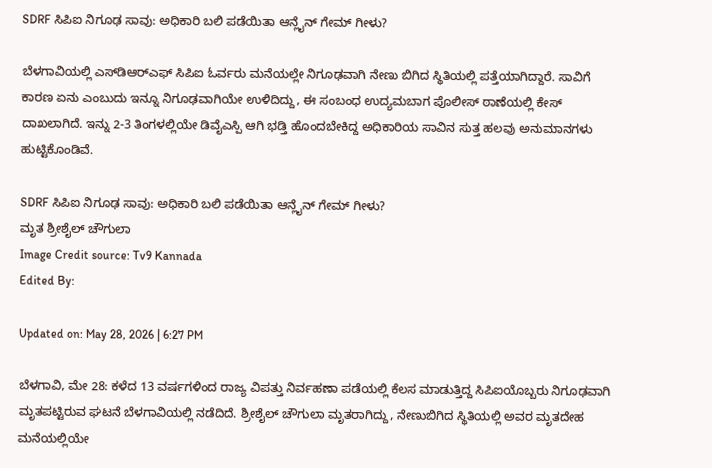SDRF ಸಿಪಿಐ ನಿಗೂಢ ಸಾವು: ಅಧಿಕಾರಿ ಬಲಿ ಪಡೆಯಿತಾ ಆನ್ಲೈನ್ ಗೇಮ್ ಗೀಳು?

ಬೆಳಗಾವಿಯಲ್ಲಿ ಎಸ್‌ಡಿಆರ್‌ಎಫ್ ಸಿಪಿಐ ಓರ್ವರು ಮನೆಯಲ್ಲೇ ನಿಗೂಢವಾಗಿ ನೇಣು ಬಿಗಿದ ಸ್ಥಿತಿಯಲ್ಲಿ ಪತ್ತೆಯಾಗಿದ್ದಾರೆ. ಸಾವಿಗೆ ಕಾರಣ ಏನು ಎಂಬುದು ಇನ್ನೂ ನಿಗೂಢವಾಗಿಯೇ ಉಳಿದಿದ್ದು, ಈ ಸಂಬಂಧ ಉದ್ಯಮಬಾಗ ಪೊಲೀಸ್ ಠಾಣೆಯಲ್ಲಿ ಕೇಸ್ ದಾಖಲಾಗಿದೆ. ಇನ್ನು 2-3 ತಿಂಗಳಲ್ಲಿಯೇ ಡಿವೈಎಸ್ಪಿ ಆಗಿ ಭಡ್ತಿ ಹೊಂದಬೇಕಿದ್ದ ಅಧಿಕಾರಿಯ ಸಾವಿನ ಸುತ್ತ ಹಲವು ಅನುಮಾನಗಳು ಹುಟ್ಟಿಕೊಂಡಿವೆ.

SDRF ಸಿಪಿಐ ನಿಗೂಢ ಸಾವು: ಅಧಿಕಾರಿ ಬಲಿ ಪಡೆಯಿತಾ ಆನ್ಲೈನ್ ಗೇಮ್ ಗೀಳು?
ಮೃತ ಶ್ರೀಶೈಲ್ ಚೌಗುಲಾ
Image Credit source: Tv9 Kannada
Edited By:

Updated on: May 28, 2026 | 6:27 PM

ಬೆಳಗಾವಿ, ಮೇ 28: ಕಳೆದ 13 ವರ್ಷಗಳಿಂದ ರಾಜ್ಯ ವಿಪತ್ತು ನಿರ್ವಹಣಾ ಪಡೆಯಲ್ಲಿ ಕೆಲಸ ಮಾಡುತ್ತಿದ್ದ ಸಿಪಿಐಯೊಬ್ಬರು ನಿಗೂಢವಾಗಿ ಮೃತಪಟ್ಟಿರುವ ಘಟನೆ ಬೆಳಗಾವಿಯಲ್ಲಿ ನಡೆದಿದೆ. ಶ್ರೀಶೈಲ್ ಚೌಗುಲಾ ಮೃತರಾಗಿದ್ದು, ನೇಣುಬಿಗಿದ ಸ್ಥಿತಿಯಲ್ಲಿ ಅವರ ಮೃತದೇಹ ಮನೆಯಲ್ಲಿಯೇ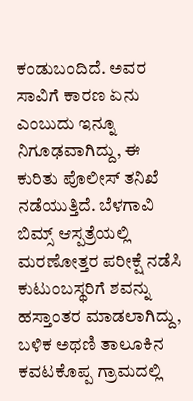ಕಂಡುಬಂದಿದೆ. ಅವರ ಸಾವಿಗೆ ಕಾರಣ ಏನು ಎಂಬುದು ಇನ್ನೂ ನಿಗೂಢವಾಗಿದ್ದು, ಈ ಕುರಿತು ಪೊಲೀಸ್ ತನಿಖೆ ನಡೆಯುತ್ತಿದೆ. ಬೆಳಗಾವಿ ಬಿಮ್ಸ್ ಆಸ್ಪತ್ರೆಯಲ್ಲಿ ಮರಣೋತ್ತರ ಪರೀಕ್ಷೆ ನಡೆಸಿ ಕುಟುಂಬಸ್ಥರಿಗೆ ಶವನ್ನು ಹಸ್ತಾಂತರ ಮಾಡಲಾಗಿದ್ದು, ಬಳಿಕ ಅಥಣಿ ತಾಲೂಕಿನ ಕವಟಕೊಪ್ಪ ಗ್ರಾಮದಲ್ಲಿ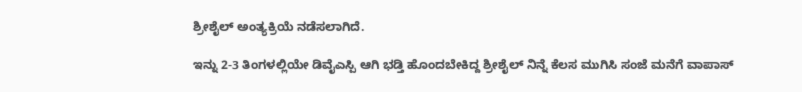ಶ್ರೀಶೈಲ್ ಅಂತ್ಯಕ್ರಿಯೆ ನಡೆಸಲಾಗಿದೆ.

ಇನ್ನು 2-3 ತಿಂಗಳಲ್ಲಿಯೇ ಡಿವೈಎಸ್ಪಿ ಆಗಿ ಭಡ್ತಿ ಹೊಂದಬೇಕಿದ್ದ ಶ್ರೀಶೈಲ್ ನಿನ್ನೆ ಕೆಲಸ ಮುಗಿಸಿ ಸಂಜೆ ಮನೆಗೆ ವಾಪಾಸ್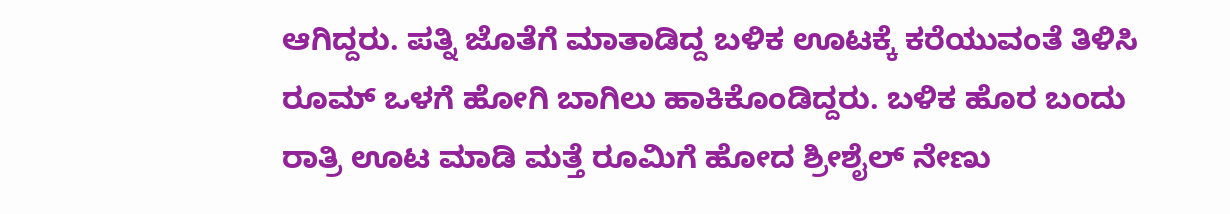ಆಗಿದ್ದರು. ಪತ್ನಿ ಜೊತೆಗೆ ಮಾತಾಡಿದ್ದ ಬಳಿಕ ಊಟಕ್ಕೆ ಕರೆಯುವಂತೆ ತಿಳಿಸಿ ರೂಮ್ ಒಳಗೆ ಹೋಗಿ ಬಾಗಿಲು ಹಾಕಿಕೊಂಡಿದ್ದರು. ಬಳಿಕ ಹೊರ ಬಂದು ರಾತ್ರಿ ಊಟ ಮಾಡಿ ಮತ್ತೆ ರೂಮಿಗೆ ಹೋದ ಶ್ರೀಶೈಲ್ ನೇಣು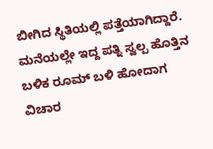ಬೀಗಿದ ಸ್ಥಿತಿಯಲ್ಲಿ ಪತ್ತೆಯಾಗಿದ್ದಾರೆ. ಮನೆಯಲ್ಲೇ ಇದ್ದ ಪತ್ನಿ ಸ್ವಲ್ಪ ಹೊತ್ತಿನ ಬಳಿಕ ರೂಮ್ ಬಳಿ ಹೋದಾಗ ವಿಚಾರ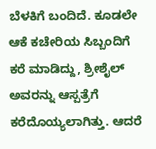ಬೆಳಕಿಗೆ ಬಂದಿದೆ. ಕೂಡಲೇ ಆಕೆ ಕಚೇರಿಯ ಸಿಬ್ಬಂದಿಗೆ ಕರೆ ಮಾಡಿದ್ದು, ಶ್ರೀಶೈಲ್ ಅವರನ್ನು ಆಸ್ಪತ್ರೆಗೆ ಕರೆದೊಯ್ಯಲಾಗಿತ್ತು. ಆದರೆ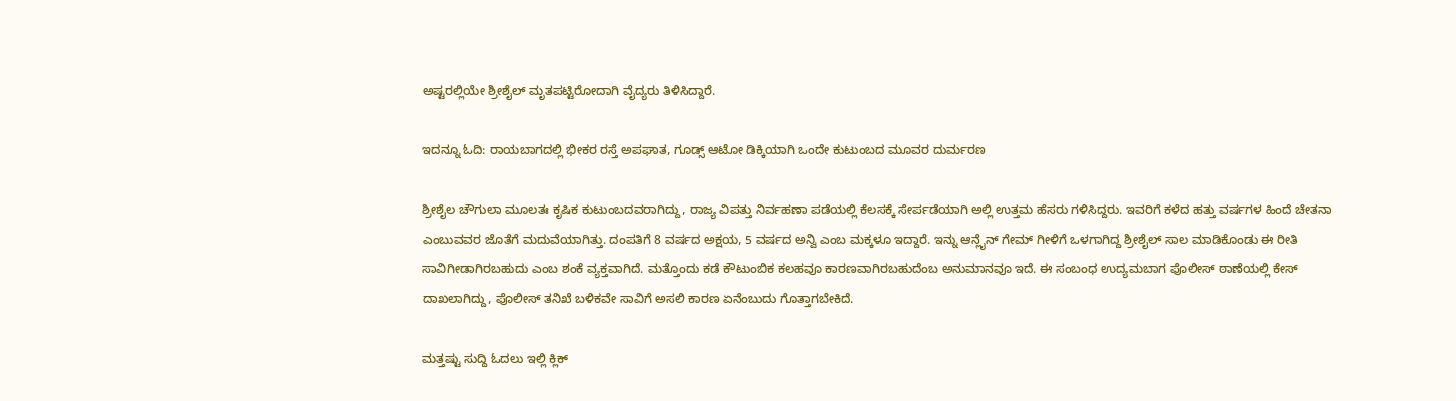ಅಷ್ಟರಲ್ಲಿಯೇ ಶ್ರೀಶೈಲ್ ಮೃತಪಟ್ಟಿರೋದಾಗಿ ವೈದ್ಯರು ತಿಳಿಸಿದ್ದಾರೆ.

ಇದನ್ನೂ ಓದಿ: ರಾಯಬಾಗದಲ್ಲಿ ಭೀಕರ ರಸ್ತೆ ಅಪಘಾತ, ಗೂಡ್ಸ್ ಆಟೋ ಡಿಕ್ಕಿಯಾಗಿ ಒಂದೇ ಕುಟುಂಬದ ಮೂವರ ದುರ್ಮರಣ

ಶ್ರೀಶೈಲ ಚೌಗುಲಾ ಮೂಲತಃ ಕೃಷಿಕ ಕುಟುಂಬದವರಾಗಿದ್ದು, ರಾಜ್ಯ ವಿಪತ್ತು ನಿರ್ವಹಣಾ ಪಡೆಯಲ್ಲಿ ಕೆಲಸಕ್ಕೆ ಸೇರ್ಪಡೆಯಾಗಿ ಅಲ್ಲಿ ಉತ್ತಮ ಹೆಸರು ಗಳಿಸಿದ್ದರು. ಇವರಿಗೆ ಕಳೆದ ಹತ್ತು ವರ್ಷಗಳ ಹಿಂದೆ ಚೇತನಾ ಎಂಬುವವರ ಜೊತೆಗೆ ಮದುವೆಯಾಗಿತ್ತು. ದಂಪತಿಗೆ 8 ವರ್ಷದ ಅಕ್ಷಯ, 5 ವರ್ಷದ ಅನ್ವಿ ಎಂಬ ಮಕ್ಕಳೂ ಇದ್ದಾರೆ. ಇನ್ನು ಆನ್ಲೈನ್ ಗೇಮ್ ಗೀಳಿಗೆ ಒಳಗಾಗಿದ್ದ ಶ್ರೀಶೈಲ್ ಸಾಲ ಮಾಡಿಕೊಂಡು ಈ ರೀತಿ ಸಾವಿಗೀಡಾಗಿರಬಹುದು ಎಂಬ ಶಂಕೆ ವ್ಯಕ್ತವಾಗಿದೆ. ಮತ್ತೊಂದು ಕಡೆ ಕೌಟುಂಬಿಕ ಕಲಹವೂ ಕಾರಣವಾಗಿರಬಹುದೆಂಬ ಅನುಮಾನವೂ ಇದೆ. ಈ ಸಂಬಂಧ ಉದ್ಯಮಬಾಗ ಪೊಲೀಸ್ ಠಾಣೆಯಲ್ಲಿ ಕೇಸ್ ದಾಖಲಾಗಿದ್ದು, ಪೊಲೀಸ್ ತನಿಖೆ ಬಳಿಕವೇ ಸಾವಿಗೆ ಅಸಲಿ ಕಾರಣ ಏನೆಂಬುದು ಗೊತ್ತಾಗಬೇಕಿದೆ.

ಮತ್ತಷ್ಟು ಸುದ್ದಿ ಓದಲು ಇಲ್ಲಿ ಕ್ಲಿಕ್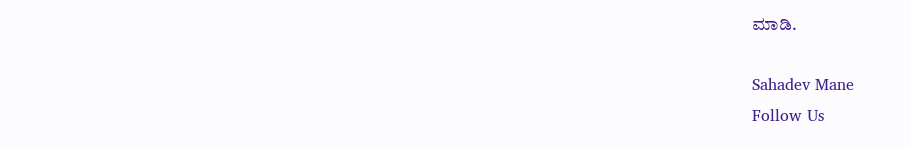ಮಾಡಿ.

Sahadev Mane
Follow Us